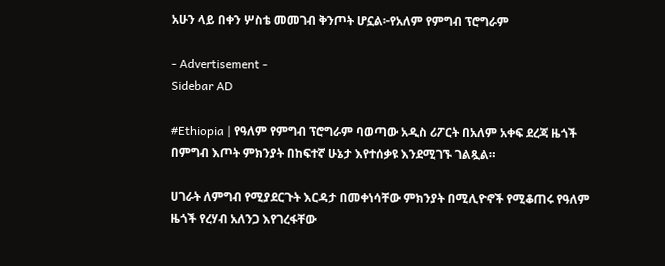አሁን ላይ በቀን ሦስቴ መመገብ ቅንጦት ሆኗል፦የአለም የምግብ ፕሮግራም

- Advertisement -
Sidebar AD

#Ethiopia | የዓለም የምግብ ፕሮግራም ባወጣው አዲስ ሪፖርት በአለም አቀፍ ደረጃ ዜጎች በምግብ እጦት ምክንያት በከፍተኛ ሁኔታ እየተሰቃዩ እንደሚገኙ ገልጿል።

ሀገራት ለምግብ የሚያደርጉት እርዳታ በመቀነሳቸው ምክንያት በሚሊዮኖች የሚቆጠሩ የዓለም ዜጎች የረሃብ አለንጋ እየገረፋቸው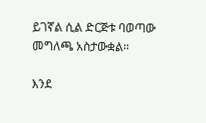ይገኛል ሲል ድርጅቱ ባወጣው መግለጫ አስታውቋል።

እንደ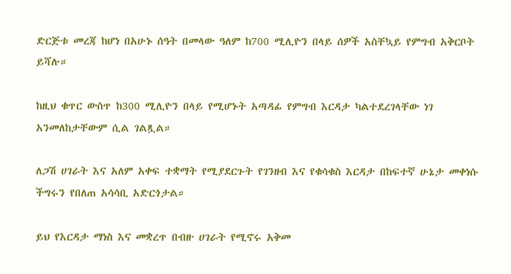ድርጅቱ መረጃ ከሆነ በአሁኑ ሰዓት በመላው ዓለም ከ700 ሚሊዮን በላይ ሰዎች አስቸኳይ የምግብ አቅርቦት ይሻሉ።

ከዚህ ቁጥር ውስጥ ከ300 ሚሊዮን በላይ የሚሆኑት አጣዳፊ የምግብ እርዳታ ካልተደረገላቸው ነገ አንመለከታቸውም ሲል ገልጿል።

ለጋሽ ሀገራት እና አለም አቀፍ ተቋማት የሚያደርጉት የገንዘብ እና የቁሳቁስ እርዳታ በከፍተኛ ሁኔታ መቀነሱ ችግሩን የበለጠ አሳሳቢ አድርጎታል።

ይህ የእርዳታ ማነስ እና መቋረጥ በብዙ ሀገራት የሚኖሩ አቅመ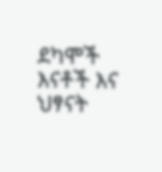ደካሞች እናቶች እና ህፃናት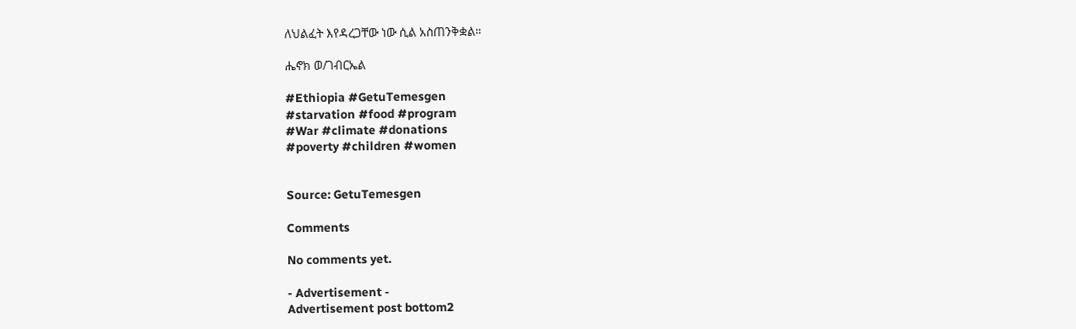ለህልፈት እየዳረጋቸው ነው ሲል አስጠንቅቋል።

ሔኖክ ወ/ገብርኤል

#Ethiopia #GetuTemesgen
#starvation #food #program
#War #climate #donations
#poverty #children #women


Source: GetuTemesgen

Comments

No comments yet.

- Advertisement -
Advertisement post bottom2